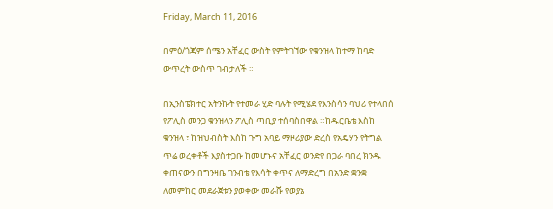Friday, March 11, 2016

በምዕ/ጎጃም ሰሜን አቸፈር ውስት የምትገኘው የቁንዝላ ከተማ ከባድ ውጥረት ውስጥ ገብታለች ።

በኢንስፔክተር አትንኩት የተመራ ሂድ ባሉት የሚሄደ የእንስሳን ባህሪ የተላበሰ የፖሊስ መንጋ ቁንዝላን ፖሊስ ጣቢያ ተሰባስበዋል ።ከዱርቤቴ እስከ ቁንዝላ ፣ ከዝህብስት እስከ ጉግ አባይ ማዞሪያው ድረስ የአዴሃን የትግል ጥሬ ወረቀቶች እያስተጋቡ ከመሆኑና አቸፈር ወንድየ በጋራ ባበረ ክንዱ ቀጠናውን በግንዛቤ ገንብቴ የእሳት ቀጥና ለማድረግ በአንድ ቋንቋ ለመምከር መደራጀቱን ያወቀው መራሹ የወያኔ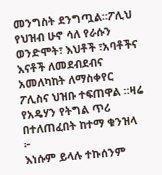መንግስት ደንግጧል።ፖሊህ የህዝብ ሁኖ ሳለ የራሱን ወንድሞት፣ እህቶች ፣አባቶችና እናቶች ለመደብደብና አመለካከት ለማስቀየር ፖሊስና ህዝቡ ተፍጠዋል ።ዛሬ የአዴሃን የትግል ጥሪ በተለጠፈበት ከተማ ቁንዝላ ፦
እነሱም ይላሉ ተኩሰንም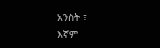አንስት ፣
እኛም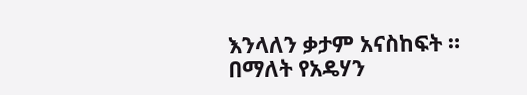እንላለን ቃታም አናስከፍት ።
በማለት የአዴሃን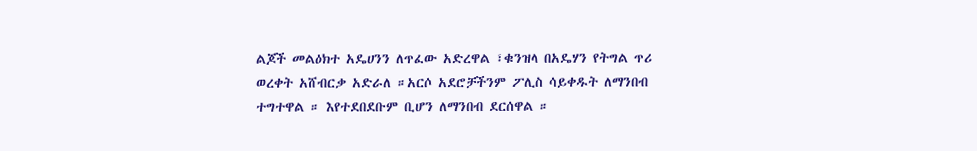ልጆች መልዕክተ አዴሀንን ለጥፈው አድረዋል ፣ቁንዝላ በአዴሃን የትግል ጥሪ ወረቀት አሸብርቃ አድራለ ።አርሶ አደሮቻችንም ፖሊስ ሳይቀዱት ለማንበብ ተግተዋል ። እየተደበደቡም ቢሆን ለማንበብ ደርሰዋል ።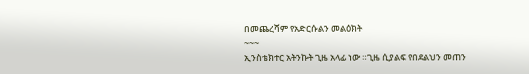በመጨረሻም የአድርሱልን መልዕክት
~~~
ኢንስቴክተር አትንኩት ጊዜ አላፊ ነው ።ጊዜ ሲያልፍ የበደልህን መጠን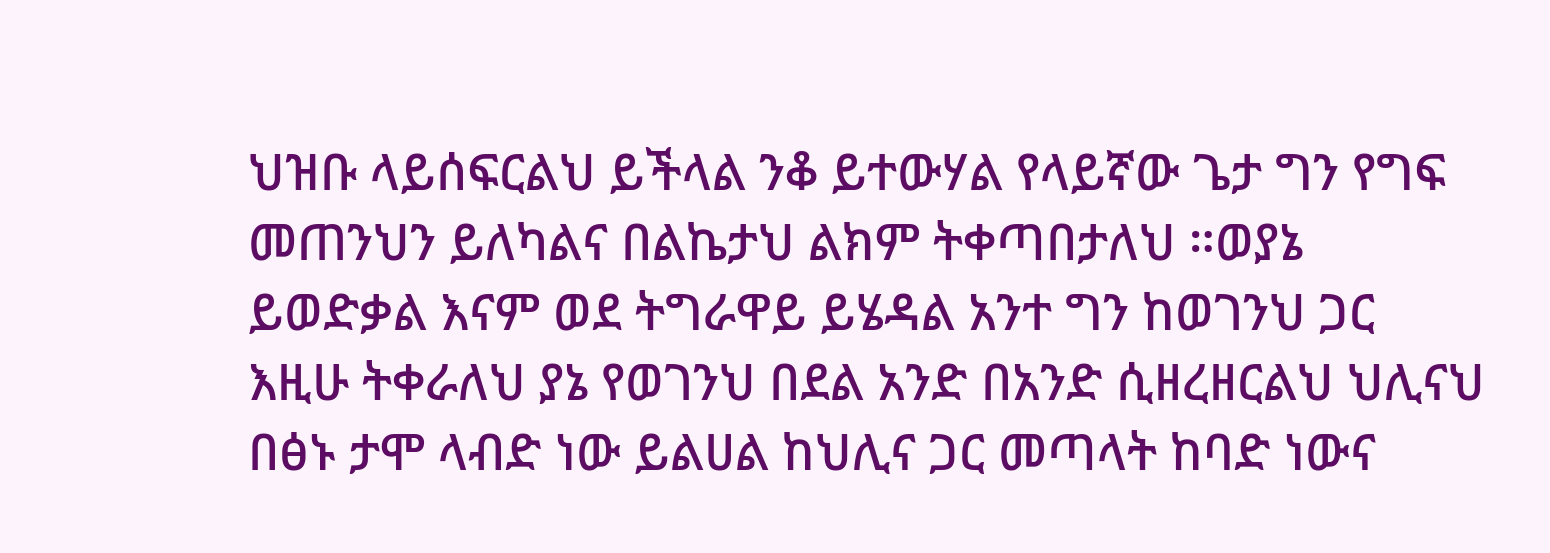ህዝቡ ላይሰፍርልህ ይችላል ንቆ ይተውሃል የላይኛው ጌታ ግን የግፍ መጠንህን ይለካልና በልኬታህ ልክም ትቀጣበታለህ ።ወያኔ ይወድቃል እናም ወደ ትግራዋይ ይሄዳል አንተ ግን ከወገንህ ጋር እዚሁ ትቀራለህ ያኔ የወገንህ በደል አንድ በአንድ ሲዘረዘርልህ ህሊናህ በፅኑ ታሞ ላብድ ነው ይልሀል ከህሊና ጋር መጣላት ከባድ ነውና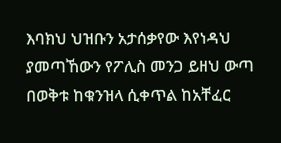እባክህ ህዝቡን አታሰቃየው እየነዳህ ያመጣኸውን የፖሊስ መንጋ ይዘህ ውጣ በወቅቱ ከቁንዝላ ሲቀጥል ከአቸፈር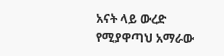አናት ላይ ውረድ የሚያዋጣህ አማራው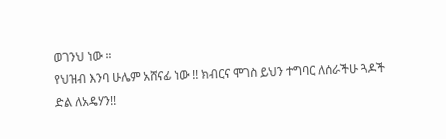ወገንህ ነው ።
የህዝብ እንባ ሁሌም አሸናፊ ነው !! ክብርና ሞገስ ይህን ተግባር ለሰራችሁ ጓዶች
ድል ለአዴሃን!!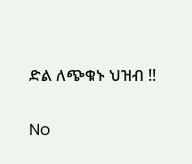ድል ለጭቁኑ ህዝብ !!

No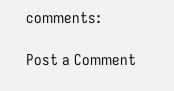comments:

Post a Comment